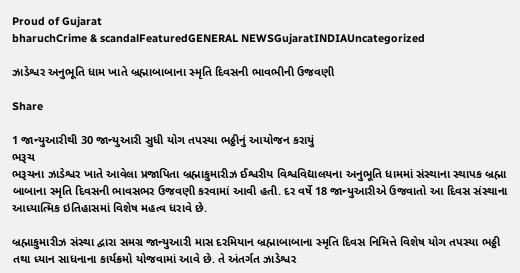Proud of Gujarat
bharuchCrime & scandalFeaturedGENERAL NEWSGujaratINDIAUncategorized

ઝાડેશ્વર અનુભૂતિ ધામ ખાતે બ્રહ્માબાબાના સ્મૃતિ દિવસની ભાવભીની ઉજવણી

Share

1 જાન્યુઆરીથી 30 જાન્યુઆરી સુધી યોગ તપસ્યા ભઠ્ઠીનું આયોજન કરાયું
ભરૂચ
ભરૂચના ઝાડેશ્વર ખાતે આવેલા પ્રજાપિતા બ્રહ્માકુમારીઝ ઈશ્વરીય વિશ્વવિદ્યાલયના અનુભૂતિ ધામમાં સંસ્થાના સ્થાપક બ્રહ્મા બાબાના સ્મૃતિ દિવસની ભાવસભર ઉજવણી કરવામાં આવી હતી. દર વર્ષે 18 જાન્યુઆરીએ ઉજવાતો આ દિવસ સંસ્થાના આધ્યાત્મિક ઇતિહાસમાં વિશેષ મહત્વ ધરાવે છે.

બ્રહ્માકુમારીઝ સંસ્થા દ્વારા સમગ્ર જાન્યુઆરી માસ દરમિયાન બ્રહ્માબાબાના સ્મૃતિ દિવસ નિમિત્તે વિશેષ યોગ તપસ્યા ભઠ્ઠી તથા ધ્યાન સાધનાના કાર્યક્રમો યોજવામાં આવે છે. તે અંતર્ગત ઝાડેશ્વર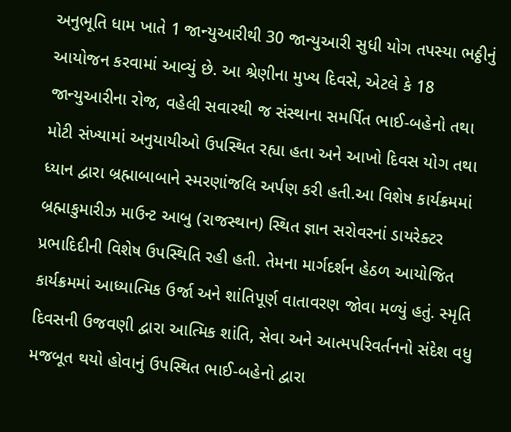અનુભૂતિ ધામ ખાતે 1 જાન્યુઆરીથી 30 જાન્યુઆરી સુધી યોગ તપસ્યા ભઠ્ઠીનું આયોજન કરવામાં આવ્યું છે. આ શ્રેણીના મુખ્ય દિવસે, એટલે કે 18 જાન્યુઆરીના રોજ, વહેલી સવારથી જ સંસ્થાના સમર્પિત ભાઈ-બહેનો તથા મોટી સંખ્યામાં અનુયાયીઓ ઉપસ્થિત રહ્યા હતા અને આખો દિવસ યોગ તથા ધ્યાન દ્વારા બ્રહ્માબાબાને સ્મરણાંજલિ અર્પણ કરી હતી.આ વિશેષ કાર્યક્રમમાં બ્રહ્માકુમારીઝ માઉન્ટ આબુ (રાજસ્થાન) સ્થિત જ્ઞાન સરોવરનાં ડાયરેક્ટર પ્રભાદિદીની વિશેષ ઉપસ્થિતિ રહી હતી. તેમના માર્ગદર્શન હેઠળ આયોજિત કાર્યક્રમમાં આધ્યાત્મિક ઉર્જા અને શાંતિપૂર્ણ વાતાવરણ જોવા મળ્યું હતું. સ્મૃતિ દિવસની ઉજવણી દ્વારા આત્મિક શાંતિ, સેવા અને આત્મપરિવર્તનનો સંદેશ વધુ મજબૂત થયો હોવાનું ઉપસ્થિત ભાઈ-બહેનો દ્વારા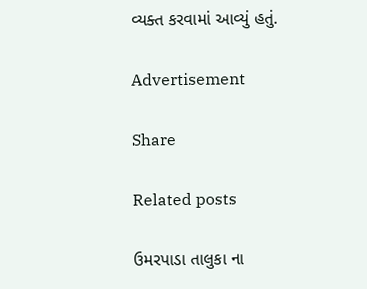વ્યક્ત કરવામાં આવ્યું હતું.

Advertisement

Share

Related posts

ઉમરપાડા તાલુકા ના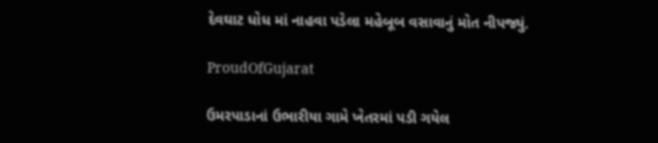દેવઘાટ ધોધ માં નાહવા પડેલા મહેબૂબ વસાવાનું મોત નીપજ્યું.

ProudOfGujarat

ઉમરપાડાનાં ઉભારીયા ગામે ખેતરમાં પડી ગયેલ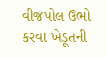વીજપોલ ઉભો કરવા ખેડૂતની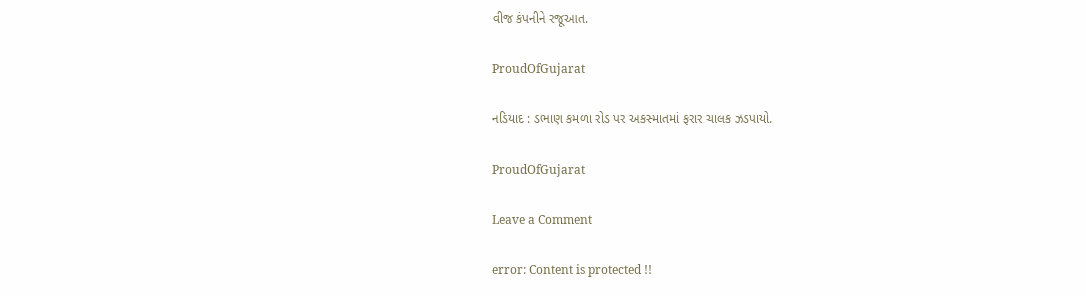વીજ કંપનીને રજૂઆત.

ProudOfGujarat

નડિયાદ : ડભાણ કમળા રોડ પર અકસ્માતમાં ફરાર ચાલક ઝડપાયો.

ProudOfGujarat

Leave a Comment

error: Content is protected !!